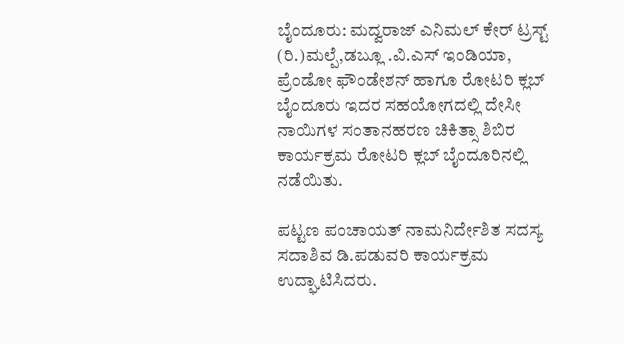ಬೈಂದೂರು: ಮದ್ವರಾಜ್ ಎನಿಮಲ್ ಕೇರ್ ಟ್ರಸ್ಟ್ (ರಿ.)ಮಲ್ಪೆ,ಡಬ್ಲೂ .ವಿ.ಎಸ್ ಇಂಡಿಯಾ, ಪ್ರೆಂಡೋ ಫೌಂಡೇಶನ್ ಹಾಗೂ ರೋಟರಿ ಕ್ಲಬ್ ಬೈಂದೂರು ಇದರ ಸಹಯೋಗದಲ್ಲಿ ದೇಸೀ ನಾಯಿಗಳ ಸಂತಾನಹರಣ ಚಿಕಿತ್ಸಾ ಶಿಬಿರ ಕಾರ್ಯಕ್ರಮ ರೋಟರಿ ಕ್ಲಬ್ ಬೈಂದೂರಿನಲ್ಲಿ ನಡೆಯಿತು.

ಪಟ್ಟಣ ಪಂಚಾಯತ್ ನಾಮನಿರ್ದೇಶಿತ ಸದಸ್ಯ ಸದಾಶಿವ ಡಿ.ಪಡುವರಿ ಕಾರ್ಯಕ್ರಮ ಉದ್ಘಾಟಿಸಿದರು.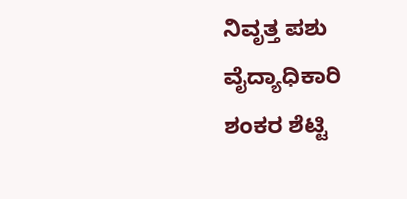ನಿವೃತ್ತ ಪಶು ವೈದ್ಯಾಧಿಕಾರಿ ಶಂಕರ ಶೆಟ್ಟಿ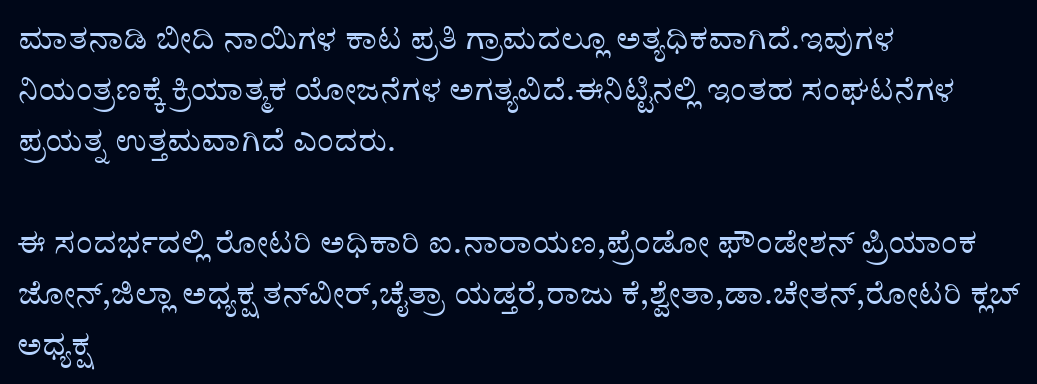ಮಾತನಾಡಿ ಬೀದಿ ನಾಯಿಗಳ ಕಾಟ ಪ್ರತಿ ಗ್ರಾಮದಲ್ಲೂ ಅತ್ಯಧಿಕವಾಗಿದೆ.ಇವುಗಳ ನಿಯಂತ್ರಣಕ್ಕೆ ಕ್ರಿಯಾತ್ಮಕ ಯೋಜನೆಗಳ ಅಗತ್ಯವಿದೆ.ಈನಿಟ್ಟಿನಲ್ಲಿ ಇಂತಹ ಸಂಘಟನೆಗಳ ಪ್ರಯತ್ನ ಉತ್ತಮವಾಗಿದೆ ಎಂದರು.

ಈ ಸಂದರ್ಭದಲ್ಲಿ ರೋಟರಿ ಅಧಿಕಾರಿ ಐ.ನಾರಾಯಣ,ಪ್ರೆಂಡೋ ಫೌಂಡೇಶನ್ ಪ್ರಿಯಾಂಕ ಜೋನ್,ಜಿಲ್ಲಾ ಅಧ್ಯಕ್ಷ ತನ್‌ವೀರ್,ಚೈತ್ರಾ ಯಡ್ತರೆ,ರಾಜು ಕೆ,ಶ್ವೇತಾ,ಡಾ.ಚೇತನ್,ರೋಟರಿ ಕ್ಲಬ್ ಅಧ್ಯಕ್ಷ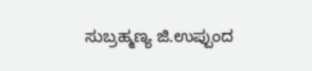ಸುಬ್ರಹ್ಮಣ್ಯ ಜಿ.ಉಪ್ಪುಂದ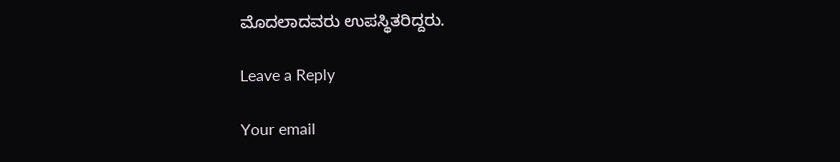ಮೊದಲಾದವರು ಉಪಸ್ಥಿತರಿದ್ದರು.

Leave a Reply

Your email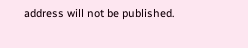address will not be published.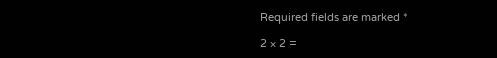Required fields are marked *

2 × 2 =